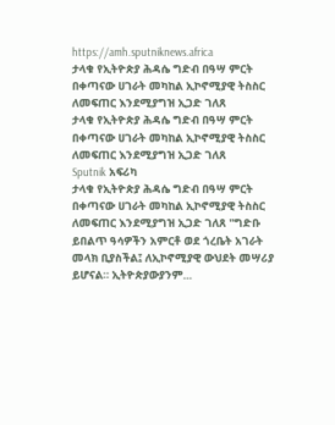https://amh.sputniknews.africa
ታላቁ የኢትዮጵያ ሕዳሴ ግድብ በዓሣ ምርት በቀጣናው ሀገራት መካከል ኢኮኖሚያዊ ትስስር ለመፍጠር እንደሚያግዝ ኢጋድ ገለጸ
ታላቁ የኢትዮጵያ ሕዳሴ ግድብ በዓሣ ምርት በቀጣናው ሀገራት መካከል ኢኮኖሚያዊ ትስስር ለመፍጠር እንደሚያግዝ ኢጋድ ገለጸ
Sputnik አፍሪካ
ታላቁ የኢትዮጵያ ሕዳሴ ግድብ በዓሣ ምርት በቀጣናው ሀገራት መካከል ኢኮኖሚያዊ ትስስር ለመፍጠር እንደሚያግዝ ኢጋድ ገለጸ "ግድቡ ይበልጥ ዓሳዎችን አምርቶ ወደ ጎረቤት አገራት መላክ ቢያስችል፤ ለኢኮኖሚያዊ ውህደት መሣሪያ ይሆናል። ኢትዮጵያውያንም...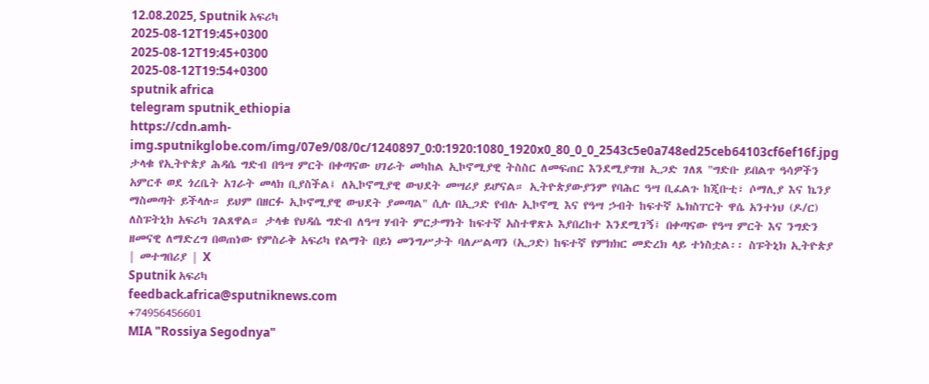12.08.2025, Sputnik አፍሪካ
2025-08-12T19:45+0300
2025-08-12T19:45+0300
2025-08-12T19:54+0300
sputnik africa
telegram sputnik_ethiopia
https://cdn.amh-img.sputnikglobe.com/img/07e9/08/0c/1240897_0:0:1920:1080_1920x0_80_0_0_2543c5e0a748ed25ceb64103cf6ef16f.jpg
ታላቁ የኢትዮጵያ ሕዳሴ ግድብ በዓሣ ምርት በቀጣናው ሀገራት መካከል ኢኮኖሚያዊ ትስስር ለመፍጠር እንደሚያግዝ ኢጋድ ገለጸ "ግድቡ ይበልጥ ዓሳዎችን አምርቶ ወደ ጎረቤት አገራት መላክ ቢያስችል፤ ለኢኮኖሚያዊ ውህደት መሣሪያ ይሆናል። ኢትዮጵያውያንም የባሕር ዓሣ ቢፈልጉ ከጂቡቲ፣ ሶማሊያ እና ኬንያ ማስመጣት ይችላሉ። ይህም በዘርፉ ኢኮኖሚያዊ ውህደት ያመጣል" ሲሉ በኢጋድ የብሉ ኢኮኖሚ እና የዓሣ ኃብት ከፍተኛ ኤክስፐርት ዋሴ አንተነህ (ዶ/ር) ለስፑትኒክ አፍሪካ ገልጸዋል። ታላቁ የህዳሴ ግድብ ለዓሣ ሃብት ምርታማነት ከፍተኛ አስተዋጽኦ እያበረከተ እንደሚገኝ፤ በቀጣናው የዓሣ ምርት እና ንግድን ዘመናዊ ለማድረግ በወጠነው የምስራቅ አፍሪካ የልማት በይነ መንግሥታት ባለሥልጣን (ኢጋድ) ከፍተኛ የምክክር መድረክ ላይ ተነስቷል፡፡ ስፑትኒክ ኢትዮጵያ | መተግበሪያ | X
Sputnik አፍሪካ
feedback.africa@sputniknews.com
+74956456601
MIA "Rossiya Segodnya"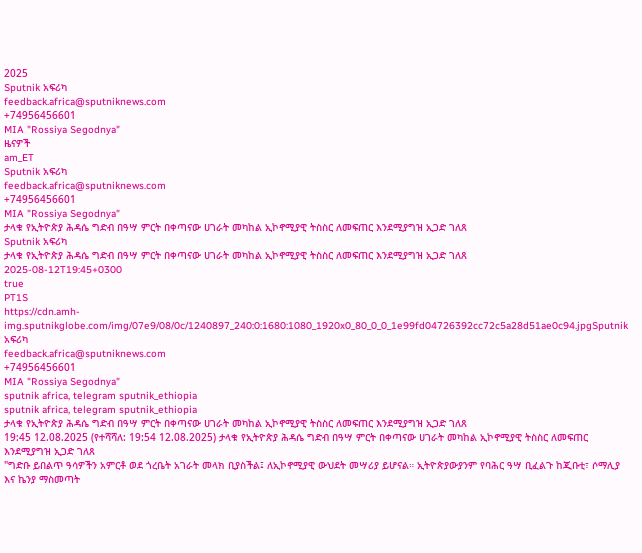2025
Sputnik አፍሪካ
feedback.africa@sputniknews.com
+74956456601
MIA "Rossiya Segodnya"
ዜናዎች
am_ET
Sputnik አፍሪካ
feedback.africa@sputniknews.com
+74956456601
MIA "Rossiya Segodnya"
ታላቁ የኢትዮጵያ ሕዳሴ ግድብ በዓሣ ምርት በቀጣናው ሀገራት መካከል ኢኮኖሚያዊ ትስስር ለመፍጠር እንደሚያግዝ ኢጋድ ገለጸ
Sputnik አፍሪካ
ታላቁ የኢትዮጵያ ሕዳሴ ግድብ በዓሣ ምርት በቀጣናው ሀገራት መካከል ኢኮኖሚያዊ ትስስር ለመፍጠር እንደሚያግዝ ኢጋድ ገለጸ
2025-08-12T19:45+0300
true
PT1S
https://cdn.amh-img.sputnikglobe.com/img/07e9/08/0c/1240897_240:0:1680:1080_1920x0_80_0_0_1e99fd04726392cc72c5a28d51ae0c94.jpgSputnik አፍሪካ
feedback.africa@sputniknews.com
+74956456601
MIA "Rossiya Segodnya"
sputnik africa, telegram sputnik_ethiopia
sputnik africa, telegram sputnik_ethiopia
ታላቁ የኢትዮጵያ ሕዳሴ ግድብ በዓሣ ምርት በቀጣናው ሀገራት መካከል ኢኮኖሚያዊ ትስስር ለመፍጠር እንደሚያግዝ ኢጋድ ገለጸ
19:45 12.08.2025 (የተሻሻለ: 19:54 12.08.2025) ታላቁ የኢትዮጵያ ሕዳሴ ግድብ በዓሣ ምርት በቀጣናው ሀገራት መካከል ኢኮኖሚያዊ ትስስር ለመፍጠር እንደሚያግዝ ኢጋድ ገለጸ
"ግድቡ ይበልጥ ዓሳዎችን አምርቶ ወደ ጎረቤት አገራት መላክ ቢያስችል፤ ለኢኮኖሚያዊ ውህደት መሣሪያ ይሆናል። ኢትዮጵያውያንም የባሕር ዓሣ ቢፈልጉ ከጂቡቲ፣ ሶማሊያ እና ኬንያ ማስመጣት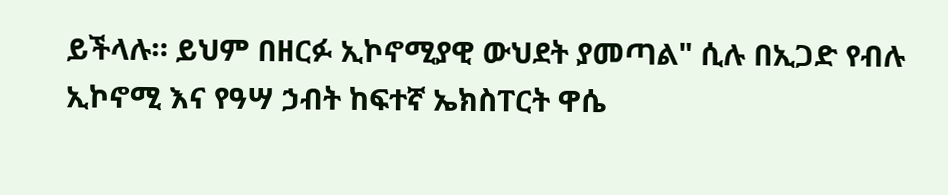ይችላሉ። ይህም በዘርፉ ኢኮኖሚያዊ ውህደት ያመጣል" ሲሉ በኢጋድ የብሉ ኢኮኖሚ እና የዓሣ ኃብት ከፍተኛ ኤክስፐርት ዋሴ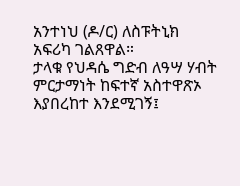አንተነህ (ዶ/ር) ለስፑትኒክ አፍሪካ ገልጸዋል።
ታላቁ የህዳሴ ግድብ ለዓሣ ሃብት ምርታማነት ከፍተኛ አስተዋጽኦ እያበረከተ እንደሚገኝ፤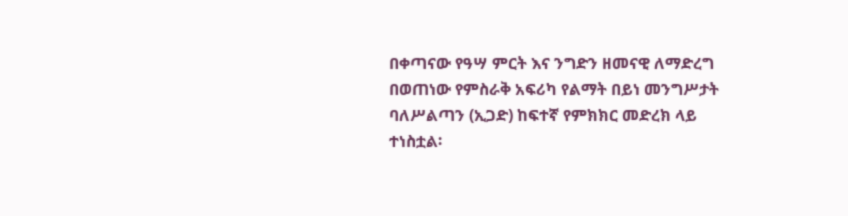በቀጣናው የዓሣ ምርት እና ንግድን ዘመናዊ ለማድረግ በወጠነው የምስራቅ አፍሪካ የልማት በይነ መንግሥታት ባለሥልጣን (ኢጋድ) ከፍተኛ የምክክር መድረክ ላይ ተነስቷል፡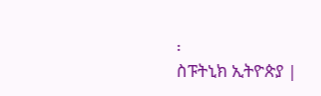፡
ስፑትኒክ ኢትዮጵያ |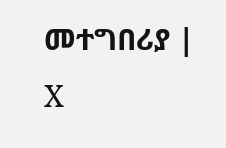መተግበሪያ | X